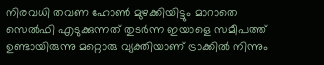നിരവധി തവണ ഹോൺ മുഴക്കിയിട്ടും മാറാതെ സെൽഫി എടുക്കുന്നത് തുടർന്ന ഇയാളെ സമീപത്ത് ഉണ്ടായിരുന്നു മറ്റൊരു വ്യക്തിയാണ് ട്രാക്കിൽ നിന്നും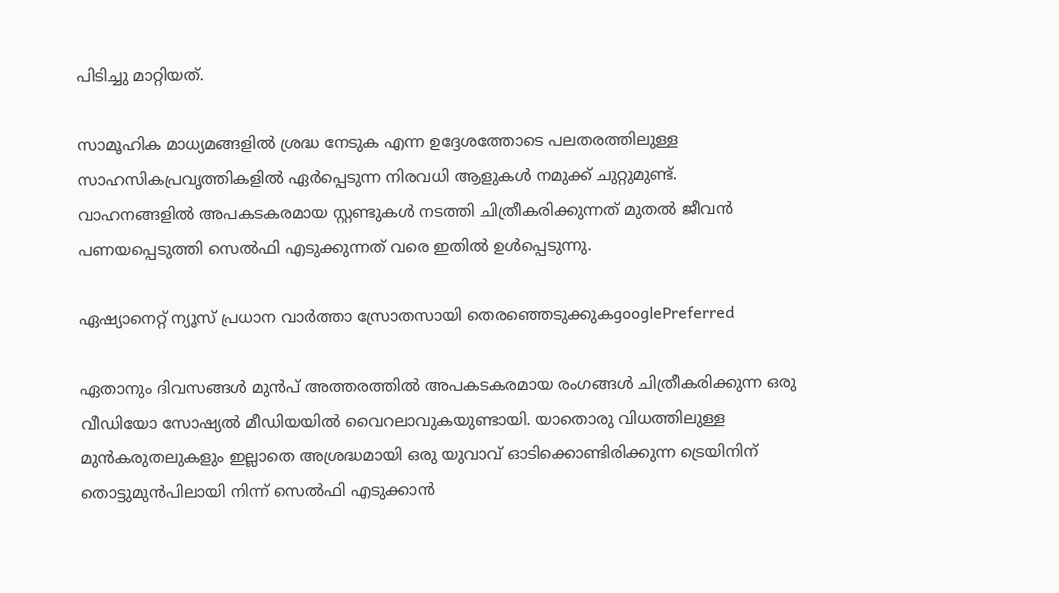പിടിച്ചു മാറ്റിയത്.

സാമൂഹിക മാധ്യമങ്ങളിൽ ശ്രദ്ധ നേടുക എന്ന ഉദ്ദേശത്തോടെ പലതരത്തിലുള്ള സാഹസികപ്രവൃത്തികളിൽ ഏർപ്പെടുന്ന നിരവധി ആളുകൾ നമുക്ക് ചുറ്റുമുണ്ട്. വാഹനങ്ങളിൽ അപകടകരമായ സ്റ്റണ്ടുകൾ നടത്തി ചിത്രീകരിക്കുന്നത് മുതൽ ജീവൻ പണയപ്പെടുത്തി സെൽഫി എടുക്കുന്നത് വരെ ഇതിൽ ഉൾപ്പെടുന്നു.

ഏഷ്യാനെറ്റ് ന്യൂസ് പ്രധാന വാർത്താ സ്രോതസായി തെരഞ്ഞെടുക്കുകgooglePreferred

ഏതാനും ദിവസങ്ങൾ മുൻപ് അത്തരത്തിൽ അപകടകരമായ രംഗങ്ങൾ ചിത്രീകരിക്കുന്ന ഒരു വീഡിയോ സോഷ്യൽ മീഡിയയിൽ വൈറലാവുകയുണ്ടായി. യാതൊരു വിധത്തിലുള്ള മുൻകരുതലുകളും ഇല്ലാതെ അശ്രദ്ധമായി ഒരു യുവാവ് ഓടിക്കൊണ്ടിരിക്കുന്ന ട്രെയിനിന് തൊട്ടുമുൻപിലായി നിന്ന് സെൽഫി എടുക്കാൻ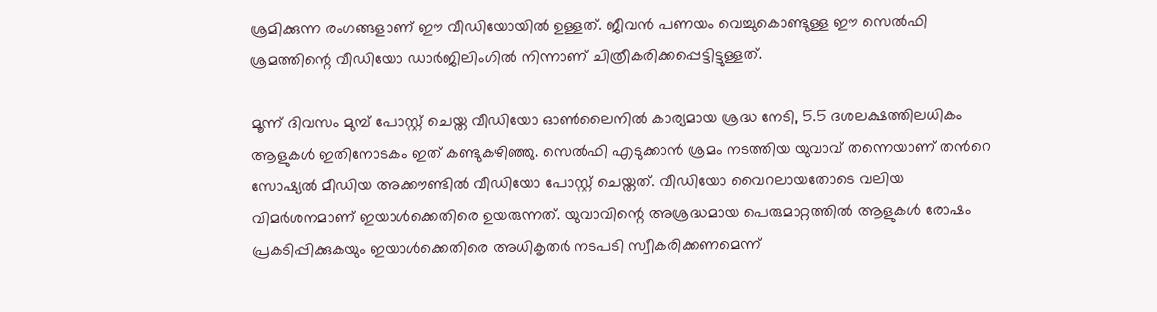ശ്രമിക്കുന്ന രംഗങ്ങളാണ് ഈ വീഡിയോയിൽ ഉള്ളത്. ജീവൻ പണയം വെച്ചുകൊണ്ടുള്ള ഈ സെൽഫി ശ്രമത്തിന്റെ വീഡിയോ ഡാർജിലിംഗിൽ നിന്നാണ് ചിത്രീകരിക്കപ്പെട്ടിട്ടുള്ളത്.

മൂന്ന് ദിവസം മുമ്പ് പോസ്റ്റ് ചെയ്ത വീഡിയോ ഓൺലൈനിൽ കാര്യമായ ശ്രദ്ധ നേടി, 5.5 ദശലക്ഷത്തിലധികം ആളുകൾ ഇതിനോടകം ഇത് കണ്ടുകഴിഞ്ഞു. സെൽഫി എടുക്കാൻ ശ്രമം നടത്തിയ യുവാവ് തന്നെയാണ് തൻറെ സോഷ്യൽ മീഡിയ അക്കൗണ്ടിൽ വീഡിയോ പോസ്റ്റ് ചെയ്തത്. വീഡിയോ വൈറലായതോടെ വലിയ വിമർശനമാണ് ഇയാൾക്കെതിരെ ഉയരുന്നത്. യുവാവിന്റെ അശ്രദ്ധമായ പെരുമാറ്റത്തിൽ ആളുകൾ രോഷം പ്രകടിപ്പിക്കുകയും ഇയാൾക്കെതിരെ അധികൃതർ നടപടി സ്വീകരിക്കണമെന്ന്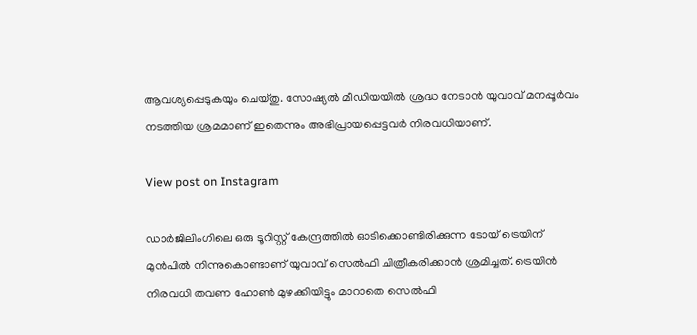ആവശ്യപ്പെടുകയും ചെയ്തു. സോഷ്യൽ മീഡിയയിൽ ശ്രദ്ധ നേടാൻ യുവാവ് മനപ്പൂർവം നടത്തിയ ശ്രമമാണ് ഇതെന്നും അഭിപ്രായപ്പെട്ടവർ നിരവധിയാണ്.

View post on Instagram

ഡാർജിലിംഗിലെ ഒരു ടൂറിസ്റ്റ് കേന്ദ്രത്തിൽ ഓടിക്കൊണ്ടിരിക്കുന്ന ടോയ് ട്രെയിന് മുൻപിൽ നിന്നുകൊണ്ടാണ് യുവാവ് സെൽഫി ചിത്രീകരിക്കാൻ ശ്രമിച്ചത്. ട്രെയിൻ നിരവധി തവണ ഹോൺ മുഴക്കിയിട്ടും മാറാതെ സെൽഫി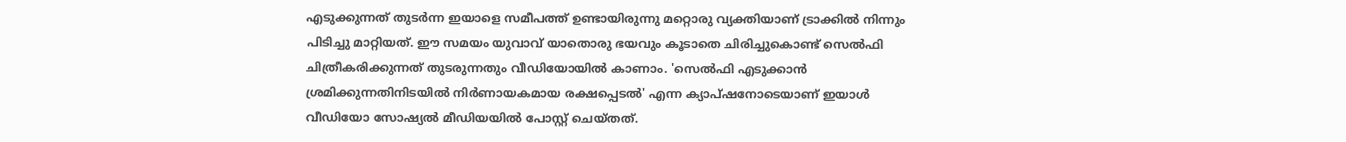എടുക്കുന്നത് തുടർന്ന ഇയാളെ സമീപത്ത് ഉണ്ടായിരുന്നു മറ്റൊരു വ്യക്തിയാണ് ട്രാക്കിൽ നിന്നും പിടിച്ചു മാറ്റിയത്. ഈ സമയം യുവാവ് യാതൊരു ഭയവും കൂടാതെ ചിരിച്ചുകൊണ്ട് സെൽഫി ചിത്രീകരിക്കുന്നത് തുടരുന്നതും വീഡിയോയിൽ കാണാം. 'സെൽഫി എടുക്കാൻ ശ്രമിക്കുന്നതിനിടയിൽ നിർണായകമായ രക്ഷപ്പെടൽ' എന്ന ക്യാപ്ഷനോടെയാണ് ഇയാൾ വീഡിയോ സോഷ്യൽ മീഡിയയിൽ പോസ്റ്റ് ചെയ്തത്.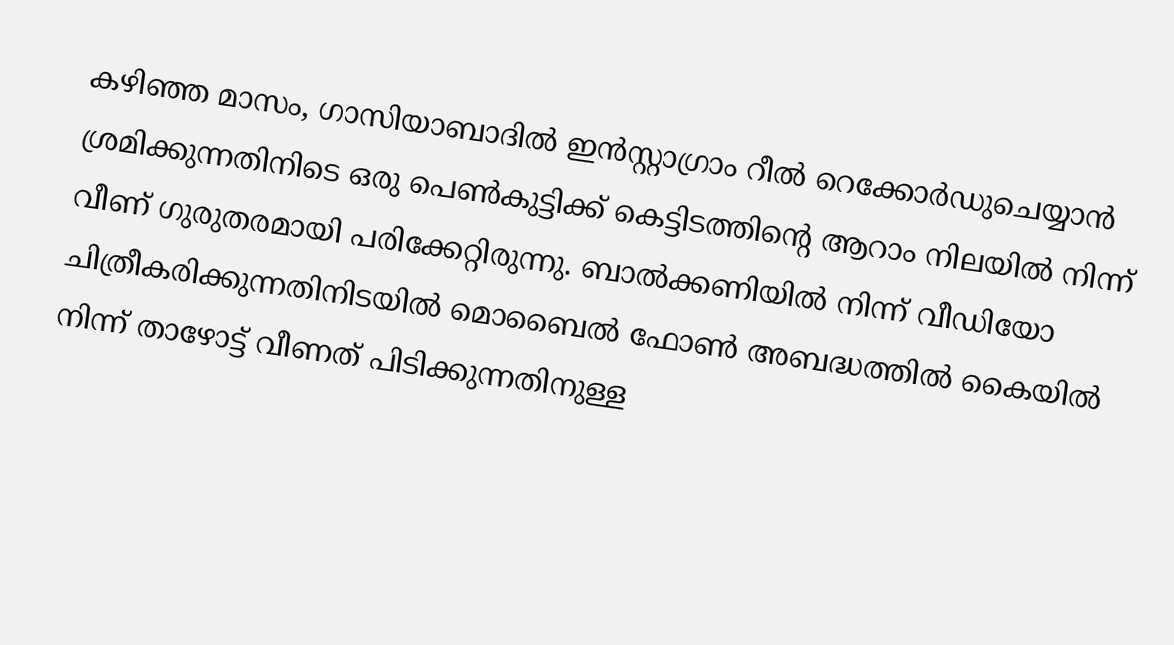കഴിഞ്ഞ മാസം, ഗാസിയാബാദിൽ ഇൻസ്റ്റാഗ്രാം റീൽ റെക്കോർഡുചെയ്യാൻ ശ്രമിക്കുന്നതിനിടെ ഒരു പെൺകുട്ടിക്ക് കെട്ടിടത്തിൻ്റെ ആറാം നിലയിൽ നിന്ന് വീണ് ഗുരുതരമായി പരിക്കേറ്റിരുന്നു. ബാൽക്കണിയിൽ നിന്ന് വീഡിയോ ചിത്രീകരിക്കുന്നതിനിടയിൽ മൊബൈൽ ഫോൺ അബദ്ധത്തിൽ കൈയിൽ നിന്ന് താഴോട്ട് വീണത് പിടിക്കുന്നതിനുള്ള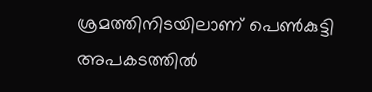ശ്രമത്തിനിടയിലാണ് പെൺകുട്ടി അപകടത്തിൽ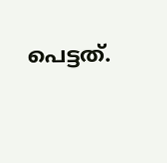പെട്ടത്.